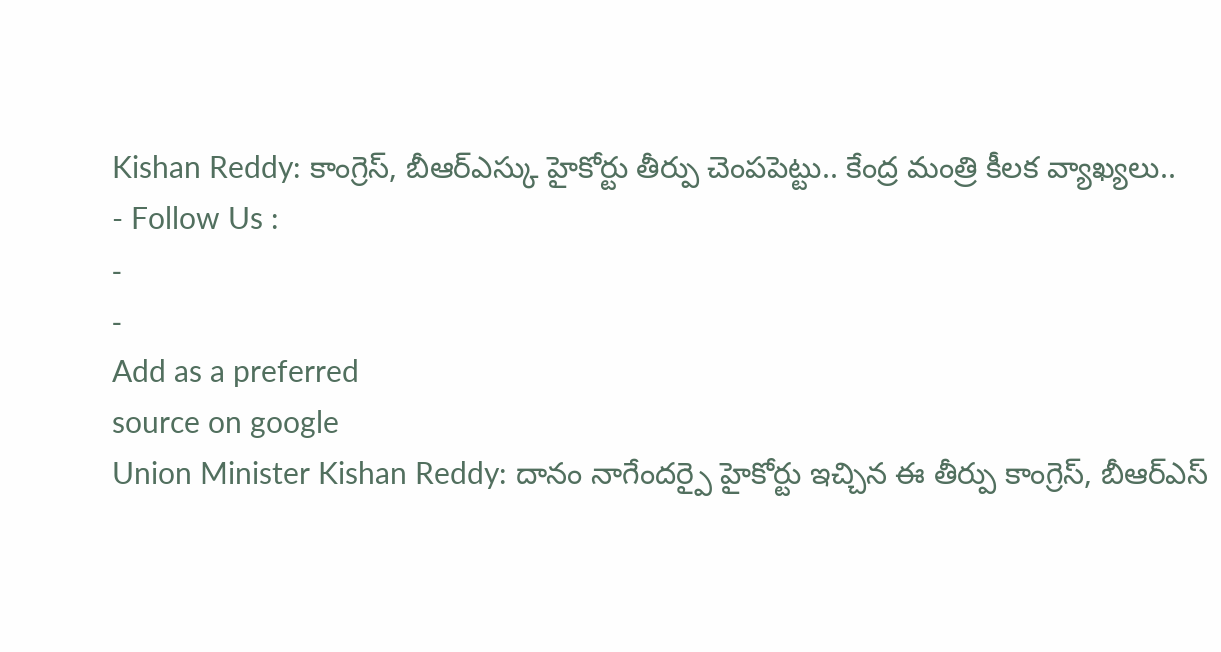Kishan Reddy: కాంగ్రెస్, బీఆర్ఎస్కు హైకోర్టు తీర్పు చెంపపెట్టు.. కేంద్ర మంత్రి కీలక వ్యాఖ్యలు..
- Follow Us :
-
-
Add as a preferred
source on google
Union Minister Kishan Reddy: దానం నాగేందర్పై హైకోర్టు ఇచ్చిన ఈ తీర్పు కాంగ్రెస్, బీఆర్ఎస్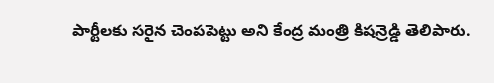పార్టీలకు సరైన చెంపపెట్టు అని కేంద్ర మంత్రి కిషన్రెడ్డి తెలిపారు.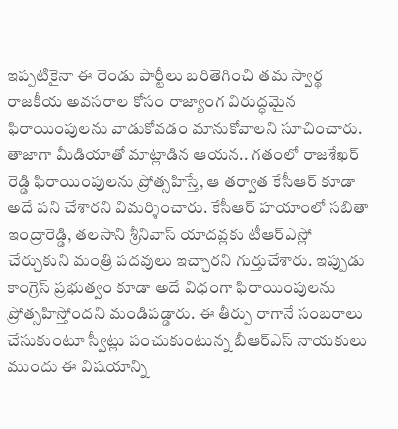ఇప్పటికైనా ఈ రెండు పార్టీలు బరితెగించి తమ స్వార్థ రాజకీయ అవసరాల కోసం రాజ్యాంగ విరుద్ధమైన ఫిరాయింపులను వాడుకోవడం మానుకోవాలని సూచించారు. తాజాగా మీడియాతో మాట్లాడిన ఆయన.. గతంలో రాజశేఖర్ రెడ్డి ఫిరాయింపులను ప్రోత్సహిస్తే, ఆ తర్వాత కేసీఆర్ కూడా అదే పని చేశారని విమర్శించారు. కేసీఆర్ హయాంలో సబితా ఇంద్రారెడ్డి, తలసాని శ్రీనివాస్ యాదవ్లకు టీఆర్ఎస్లో చేర్చుకుని మంత్రి పదవులు ఇచ్చారని గుర్తుచేశారు. ఇప్పుడు కాంగ్రెస్ ప్రభుత్వం కూడా అదే విధంగా ఫిరాయింపులను ప్రోత్సహిస్తోందని మండిపడ్డారు. ఈ తీర్పు రాగానే సంబరాలు చేసుకుంటూ స్వీట్లు పంచుకుంటున్న బీఆర్ఎస్ నాయకులు ముందు ఈ విషయాన్ని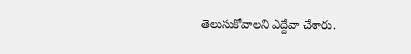తెలుసుకోవాలని ఎద్దేవా చేశారు.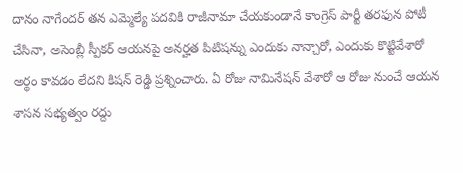దానం నాగేందర్ తన ఎమ్మెల్యే పదవికి రాజీనామా చేయకుండానే కాంగ్రెస్ పార్టీ తరఫున పోటీ చేసినా, అసెంబ్లీ స్పీకర్ ఆయనపై అనర్హత పిటిషన్ను ఎందుకు నాన్చారో, ఎందుకు కొట్టివేశారో అర్థం కావడం లేదని కిషన్ రెడ్డి ప్రశ్నించారు. ఏ రోజు నామినేషన్ వేశారో ఆ రోజు నుంచే ఆయన శాసన సభ్యత్వం రద్దు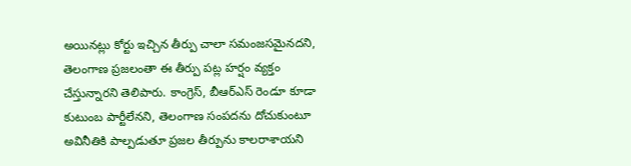అయినట్లు కోర్టు ఇచ్చిన తీర్పు చాలా సమంజసమైనదని, తెలంగాణ ప్రజలంతా ఈ తీర్పు పట్ల హర్షం వ్యక్తం చేస్తున్నారని తెలిపారు. కాంగ్రెస్, బీఆర్ఎస్ రెండూ కూడా కుటుంబ పార్టీలేనని, తెలంగాణ సంపదను దోచుకుంటూ అవినీతికి పాల్పడుతూ ప్రజల తీర్పును కాలరాశాయని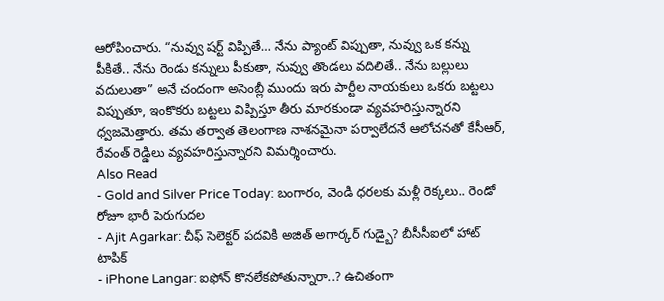ఆరోపించారు. “నువ్వు షర్ట్ విప్పితే… నేను ప్యాంట్ విప్పుతా, నువ్వు ఒక కన్ను పీకితే.. నేను రెండు కన్నులు పీకుతా, నువ్వు తొండలు వదిలితే.. నేను బల్లులు వదులుతా” అనే చందంగా అసెంబ్లీ ముందు ఇరు పార్టీల నాయకులు ఒకరు బట్టలు విప్పుతూ, ఇంకొకరు బట్టలు విప్పిస్తూ తీరు మారకుండా వ్యవహరిస్తున్నారని ధ్వజమెత్తారు. తమ తర్వాత తెలంగాణ నాశనమైనా పర్వాలేదనే ఆలోచనతో కేసీఆర్, రేవంత్ రెడ్డిలు వ్యవహరిస్తున్నారని విమర్శించారు.
Also Read
- Gold and Silver Price Today: బంగారం, వెండి ధరలకు మళ్లీ రెక్కలు.. రెండో రోజూ భారీ పెరుగుదల
- Ajit Agarkar: చీఫ్ సెలెక్టర్ పదవికి అజిత్ అగార్కర్ గుడ్బై? బీసీసీఐలో హాట్ టాపిక్
- iPhone Langar: ఐఫోన్ కొనలేకపోతున్నారా..? ఉచితంగా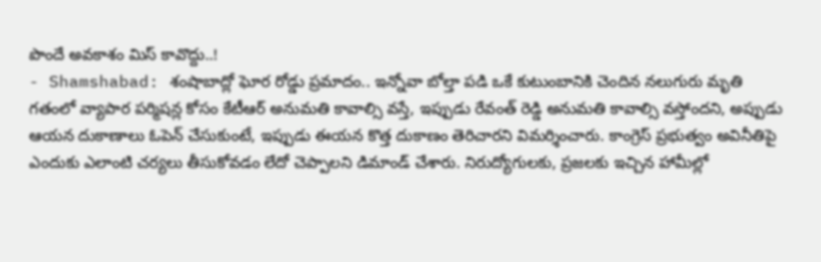పొందే అవకాశం మిస్ కావొద్దు..!
- Shamshabad: శంషాబాద్లో ఘోర రోడ్డు ప్రమాదం.. ఇన్నోవా బోల్తా పడి ఒకే కుటుంబానికి చెందిన నలుగురు మృతి
గతంలో వ్యాపార పర్మిషన్ల కోసం కేటీఆర్ అనుమతి కావాల్సి వస్తే, ఇప్పుడు రేవంత్ రెడ్డి అనుమతి కావాల్సి వస్తోందని, అప్పుడు ఆయన దుకాణాలు ఓపెన్ చేసుకుంటే, ఇప్పుడు ఈయన కొత్త దుకాణం తెరిచారని విమర్శించారు. కాంగ్రెస్ ప్రభుత్వం అవినీతిపై ఎందుకు ఎలాంటి చర్యలు తీసుకోవడం లేదో చెప్పాలని డిమాండ్ చేశారు. నిరుద్యోగులకు, ప్రజలకు ఇచ్చిన హామీల్లో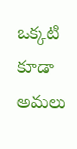ఒక్కటి కూడా అమలు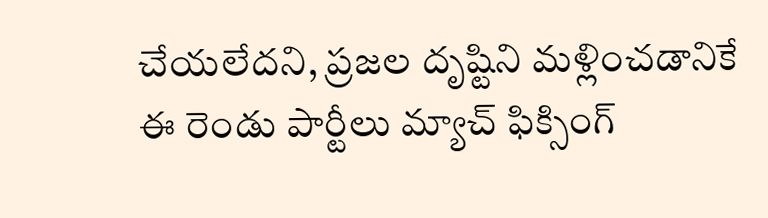చేయలేదని, ప్రజల దృష్టిని మళ్లించడానికే ఈ రెండు పార్టీలు మ్యాచ్ ఫిక్సింగ్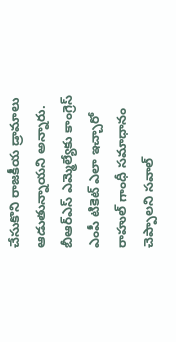చేసుకొని రాజకీయ డ్రామాలు ఆడుతున్నాయని అన్నారు. బీఆర్ఎస్ ఎమ్మెల్యేకు కాంగ్రెస్ ఎంపీ టికెట్ ఎలా ఇచ్చారో రాహుల్ గాంధీ సమాధానం చెప్పాలని సవాల్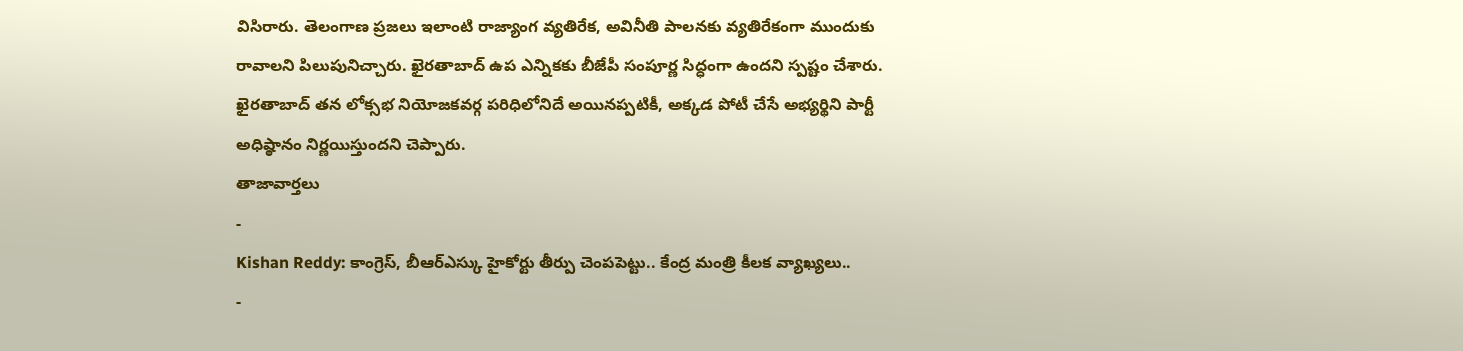విసిరారు. తెలంగాణ ప్రజలు ఇలాంటి రాజ్యాంగ వ్యతిరేక, అవినీతి పాలనకు వ్యతిరేకంగా ముందుకు రావాలని పిలుపునిచ్చారు. ఖైరతాబాద్ ఉప ఎన్నికకు బీజేపీ సంపూర్ణ సిద్ధంగా ఉందని స్పష్టం చేశారు. ఖైరతాబాద్ తన లోక్సభ నియోజకవర్గ పరిధిలోనిదే అయినప్పటికీ, అక్కడ పోటీ చేసే అభ్యర్థిని పార్టీ అధిష్ఠానం నిర్ణయిస్తుందని చెప్పారు.
తాజావార్తలు
-
Kishan Reddy: కాంగ్రెస్, బీఆర్ఎస్కు హైకోర్టు తీర్పు చెంపపెట్టు.. కేంద్ర మంత్రి కీలక వ్యాఖ్యలు..
-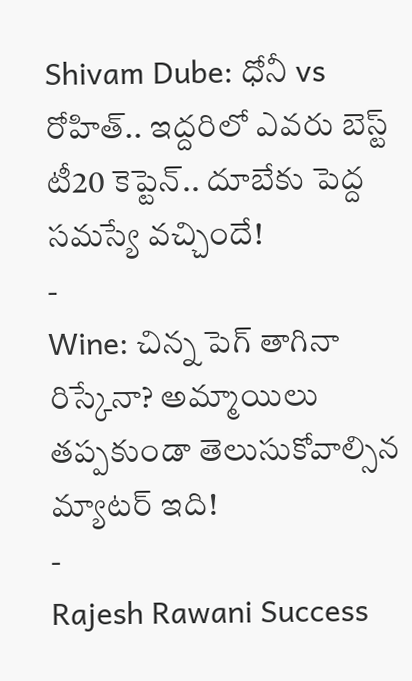Shivam Dube: ధోనీ vs రోహిత్.. ఇద్దరిలో ఎవరు బెస్ట్ టీ20 కెప్టెన్.. దూబేకు పెద్ద సమస్యే వచ్చిందే!
-
Wine: చిన్న పెగ్ తాగినా రిస్కేనా? అమ్మాయిలు తప్పకుండా తెలుసుకోవాల్సిన మ్యాటర్ ఇది!
-
Rajesh Rawani Success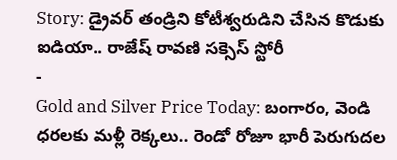Story: డ్రైవర్ తండ్రిని కోటీశ్వరుడిని చేసిన కొడుకు ఐడియా.. రాజేష్ రావణి సక్సెస్ స్టోరీ
-
Gold and Silver Price Today: బంగారం, వెండి ధరలకు మళ్లీ రెక్కలు.. రెండో రోజూ భారీ పెరుగుదల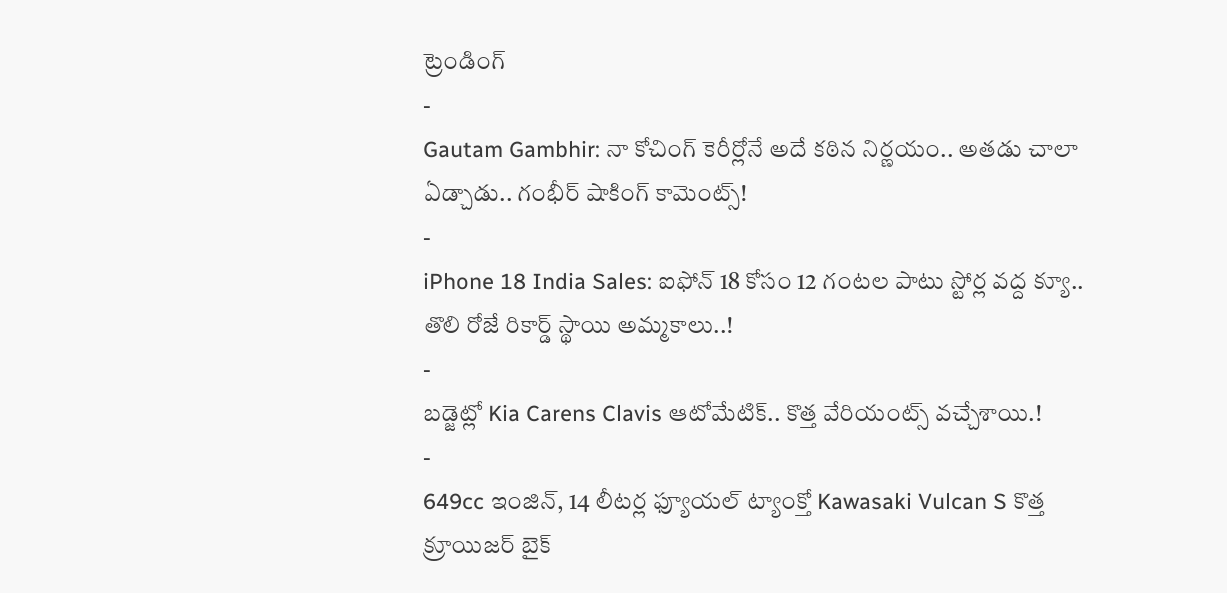ట్రెండింగ్
-
Gautam Gambhir: నా కోచింగ్ కెరీర్లోనే అదే కఠిన నిర్ణయం.. అతడు చాలా ఏడ్చాడు.. గంభీర్ షాకింగ్ కామెంట్స్!
-
iPhone 18 India Sales: ఐఫోన్ 18 కోసం 12 గంటల పాటు స్టోర్ల వద్ద క్యూ.. తొలి రోజే రికార్డ్ స్థాయి అమ్మకాలు..!
-
బడ్జెట్లో Kia Carens Clavis ఆటోమేటిక్.. కొత్త వేరియంట్స్ వచ్చేశాయి.!
-
649cc ఇంజిన్, 14 లీటర్ల ఫ్యూయల్ ట్యాంక్తో Kawasaki Vulcan S కొత్త క్రూయిజర్ బైక్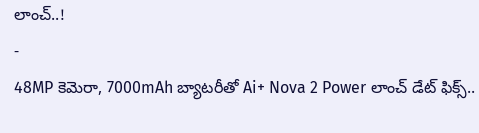లాంచ్..!
-
48MP కెమెరా, 7000mAh బ్యాటరీతో Ai+ Nova 2 Power లాంచ్ డేట్ ఫిక్స్..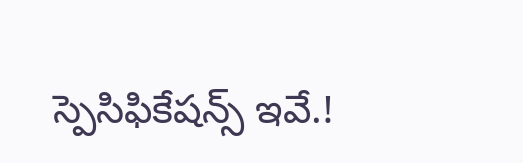స్పెసిఫికేషన్స్ ఇవే.!